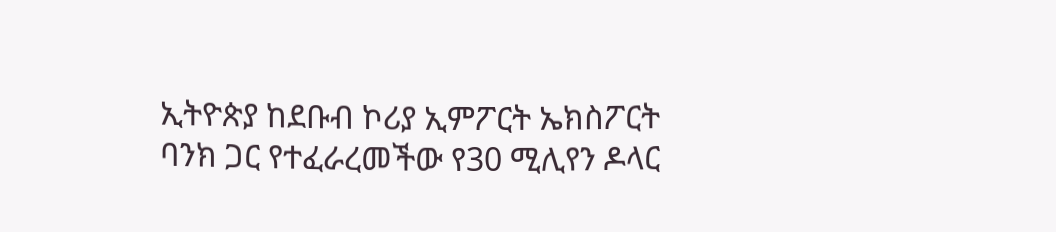ኢትዮጵያ ከደቡብ ኮሪያ ኢምፖርት ኤክስፖርት ባንክ ጋር የተፈራረመችው የ30 ሚሊየን ዶላር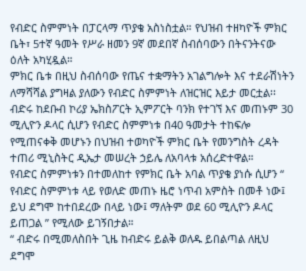የብድር ስምምነት በፓርላማ ጥያቄ አስነስቷል። የህዝብ ተዘካዮች ምክር ቤት፣ 5ተኛ ዓመት የሥራ ዘመን 9ኛ መደበኛ ስብሰባውን በትናንትናው ዕለት አካሂዷል።
ምክር ቤቱ በዚህ ስብሰባው የጤና ተቋማትን አገልግሎት እና ተደራሽነትን ለማሻሻል ያግዛል ያለውን የብድር ስምምነት ለዝርዝር እይታ መርቷል፡፡
ብድሩ ከደቡብ ኮሪያ ኤክስፖርት ኢምፖርት ባንክ የተገኘ እና መጠኑም 30 ሚሊዮን ዶላር ሲሆን የብድር ስምምነቱ በ40 ዓመታት ተከፍሎ የሚጠናቀቅ መሆኑን በህዝብ ተወካዮች ምክር ቤት የመንግስት ረዳት ተጠሪ ሚኒስትር ዲኤታ መሠረት ኃይሌ ለአባላቱ አሰረድተዋል።
የብድር ስምምነቱን በተመለከተ የምክር ቤት አባል ጥያቄ ያነሱ ሲሆን “ የብድር ስምምነቱ ላይ የወለድ መጠኑ ዜሮ ነጥብ አምስት በመቶ ነው፤ ይህ ደግሞ ከተበደረው በላይ ነው፤ ማለትም ወደ 60 ሚሊዮን ዶላር ይጠጋል ” የሚለው ይገኝበታል።
“ ብድሩ በሚመለስበት ጊዜ ከብድሩ ይልቅ ወለዱ ይበልጣል ለዚህ ደግሞ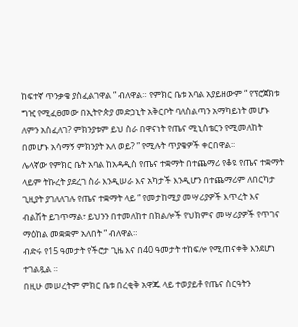ከፍተኛ ጥንቃቄ ያስፈልገዋል ” ብለዋል። የምክር ቤቱ አባል አያይዘውም “ የፕሮጀክቱ ግዢ የሚፈፀመው በኢትዮጵያ መድኃኒት አቅርቦት ባለስልጣን አማካይነት መሆኑ ለምን አስፈለገ? ምክንያቱም ይህ ስራ በዋናነት የጤና ሚኒስቴርን የሚመለከት በመሆኑ አሳማኝ ምክንያት አለ ወይ? ” የሚሉት ጥያቄዎች ቀርበዋል፡፡
ሌላኛው የምክር ቤት አባል ከአዳዲስ የጤና ተቋማት በተጨማሪ የቆዩ የጤና ተቋማት ላይም ትኩረት ያደረገ ስራ እንዲሠራ እና አካታች እንዲሆን በተጨማሪም ለበርካታ ጊዚያት ያገለለገሉ የጤና ተቋማት ላይ “ የመታከሚያ መሣሪያዎች እጥረት እና ብልሽት ይገጥማል፣ ይህንን በተመለከተ በክልሎች የህክምና መሣሪያዎች የጥገና ማዕከል መቋቋም አለበት ” ብለዋል።
ብድሩ የ15 ዓመታት የችሮታ ጊዜ እና በ40 ዓመታት ተከፍሎ የሚጠናቀቅ እንደሆነ ተገልጿል ።
በዚሁ መሠረትም ምክር ቤቱ በረቂቅ አዋጁ ላይ ተወያይቶ የጤና ስርዓትን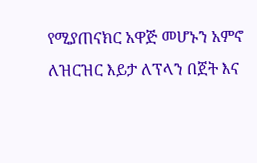የሚያጠናክር አዋጅ መሆኑን አምኖ ለዝርዝር እይታ ለፕላን በጀት እና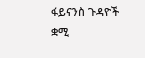ፋይናንስ ጉዳዮች ቋሚ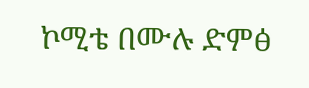ኮሚቴ በሙሉ ድምፅ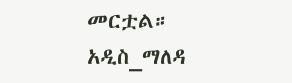መርቷል።
አዲስ_ማለዳ